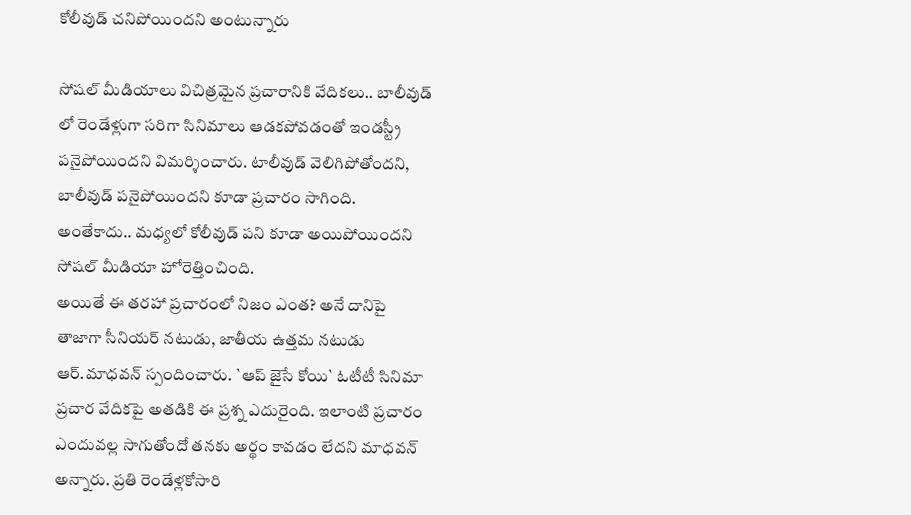కోలీవుడ్ చనిపోయిందని అంటున్నారు

సోషల్ మీడియాలు విచిత్రమైన ప్రచారానికి వేదికలు.. బాలీవుడ్ లో రెండేళ్లుగా సరిగా సినిమాలు ఆడకపోవడంతో ఇండస్ట్రీ పనైపోయిందని విమర్శించారు. టాలీవుడ్ వెలిగిపోతోందని, బాలీవుడ్ పనైపోయిందని కూడా ప్రచారం సాగింది. అంతేకాదు.. మధ్యలో కోలీవుడ్ పని కూడా అయిపోయిందని సోషల్ మీడియా హోరెత్తించింది.
అయితే ఈ తరహా ప్రచారంలో నిజం ఎంత? అనే దానిపై తాజాగా సీనియర్ నటుడు, జాతీయ ఉత్తమ నటుడు ఆర్.మాధవన్ స్పందించారు. `ఆప్ జైసే కోయి` ఓటీటీ సినిమా ప్రచార వేదికపై అతడికి ఈ ప్రశ్న ఎదురైంది. ఇలాంటి ప్రచారం ఎందువల్ల సాగుతోందో తనకు అర్థం కావడం లేదని మాధవన్ అన్నారు. ప్రతి రెండేళ్లకోసారి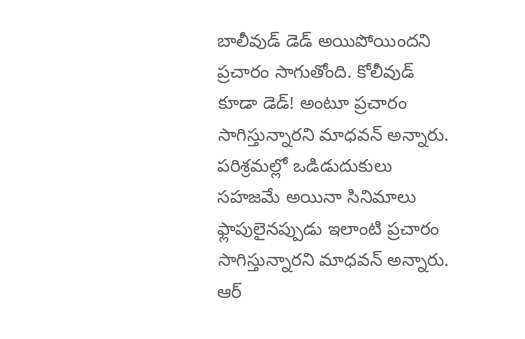బాలీవుడ్ డెడ్ అయిపోయిందని ప్రచారం సాగుతోంది. కోలీవుడ్ కూడా డెడ్! అంటూ ప్రచారం సాగిస్తున్నారని మాధవన్ అన్నారు.
పరిశ్రమల్లో ఒడిడుదుకులు సహజమే అయినా సినిమాలు ఫ్లాపులైనప్పుడు ఇలాంటి ప్రచారం సాగిస్తున్నారని మాధవన్ అన్నారు. ఆర్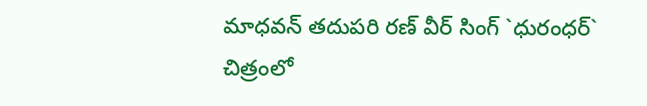మాధవన్ తదుపరి రణ్ వీర్ సింగ్ `ధురంధర్` చిత్రంలో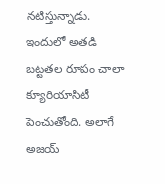నటిస్తున్నాడు. ఇందులో అతడి బట్టతల రూపం చాలా క్యూరియాసిటీ పెంచుతోంది. అలాగే అజయ్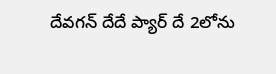దేవగన్ దేదే ప్యార్ దే 2లోను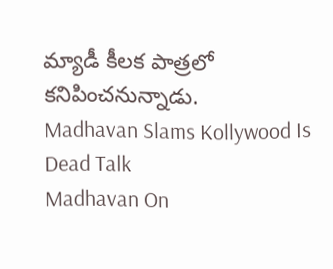మ్యాడీ కీలక పాత్రలో కనిపించనున్నాడు.
Madhavan Slams Kollywood Is Dead Talk
Madhavan On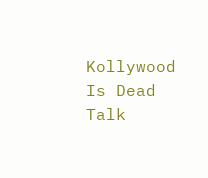Kollywood Is Dead Talk